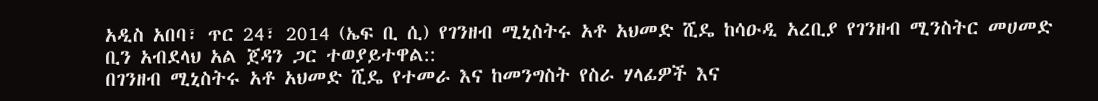አዲስ አበባ፣ ጥር 24፣ 2014 (ኤፍ ቢ ሲ) የገንዘብ ሚኒስትሩ አቶ አህመድ ሺዴ ከሳዑዲ አረቢያ የገንዘብ ሚንስትር መሀመድ ቢን አብደላህ አል ጀዳን ጋር ተወያይተዋል::
በገንዘብ ሚኒስትሩ አቶ አህመድ ሺዴ የተመራ እና ከመንግስት የስራ ሃላፊዎች እና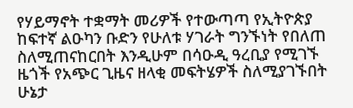የሃይማኖት ተቋማት መሪዎች የተውጣጣ የኢትዮጵያ ከፍተኛ ልዑካን ቡድን የሁለቱ ሃገራት ግንኙነት የበለጠ ስለሚጠናከርበት እንዲሁም በሳዑዲ ዓረቢያ የሚገኙ ዜጎች የአጭር ጊዜና ዘላቂ መፍትሄዎች ስለሚያገኙበት ሁኔታ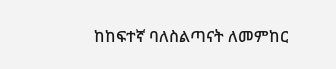ከከፍተኛ ባለስልጣናት ለመምከር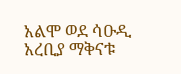አልሞ ወደ ሳዑዲ አረቢያ ማቅናቱ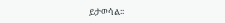ይታወሳል፡፡